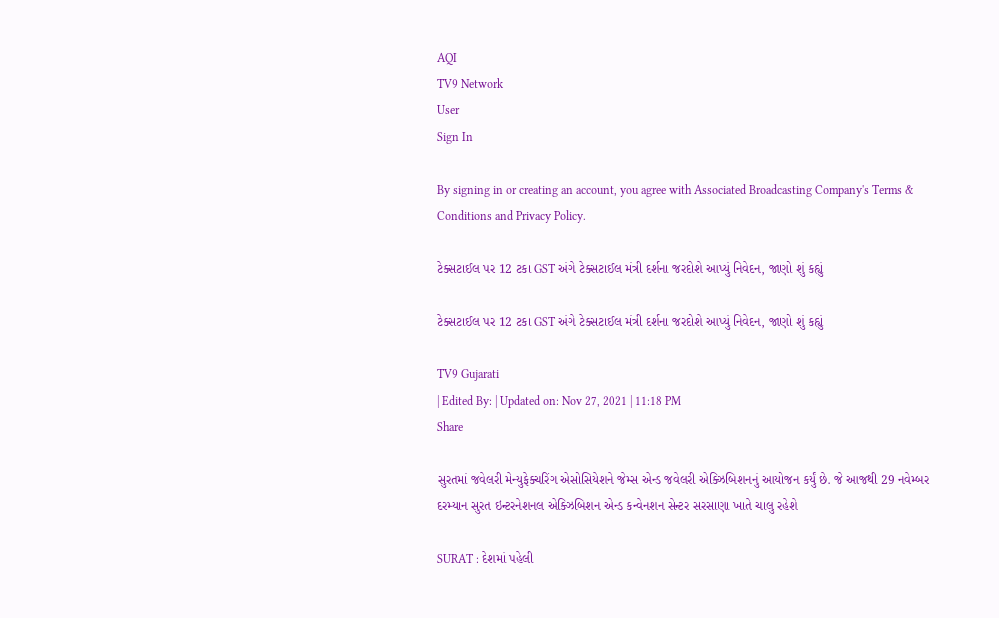AQI
TV9 Network
User
Sign In

By signing in or creating an account, you agree with Associated Broadcasting Company's Terms & Conditions and Privacy Policy.

ટેક્સટાઈલ પર 12 ટકા GST અંગે ટેક્સટાઈલ મંત્રી દર્શના જરદોશે આપ્યું નિવેદન, જાણો શું કહ્યું

ટેક્સટાઈલ પર 12 ટકા GST અંગે ટેક્સટાઈલ મંત્રી દર્શના જરદોશે આપ્યું નિવેદન, જાણો શું કહ્યું

TV9 Gujarati
| Edited By: | Updated on: Nov 27, 2021 | 11:18 PM
Share

સુરતમાં જવેલરી મેન્યુફેક્ચરિંગ એસોસિયેશને જેમ્સ એન્ડ જવેલરી એક્ઝિબિશનનું આયોજન કર્યું છે. જે આજથી 29 નવેમ્બર દરમ્યાન સુરત ઇન્ટરનેશનલ એક્ઝિબિશન એન્ડ કન્વેનશન સેન્ટર સરસાણા ખાતે ચાલુ રહેશે

SURAT : દેશમાં પહેલી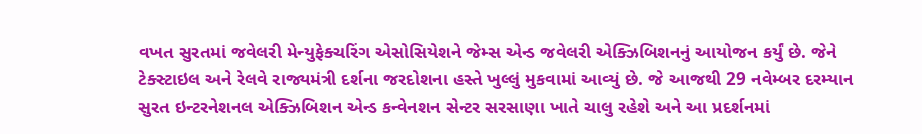વખત સુરતમાં જવેલરી મેન્યુફેક્ચરિંગ એસોસિયેશને જેમ્સ એન્ડ જવેલરી એક્ઝિબિશનનું આયોજન કર્યું છે. જેને ટેક્સ્ટાઇલ અને રેલવે રાજ્યમંત્રી દર્શના જરદોશના હસ્તે ખુલ્લું મુકવામાં આવ્યું છે. જે આજથી 29 નવેમ્બર દરમ્યાન સુરત ઇન્ટરનેશનલ એક્ઝિબિશન એન્ડ કન્વેનશન સેન્ટર સરસાણા ખાતે ચાલુ રહેશે અને આ પ્રદર્શનમાં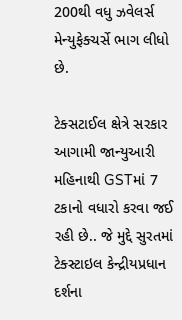200થી વધુ ઝવેલર્સ મેન્યુફેક્ચર્સે ભાગ લીધો છે.

ટેક્સટાઈલ ક્ષેત્રે સરકાર આગામી જાન્યુઆરી મહિનાથી GSTમાં 7 ટકાનો વધારો કરવા જઈ રહી છે.. જે મુદ્દે સુરતમાં ટેક્સ્ટાઇલ કેન્દ્રીયપ્રધાન દર્શના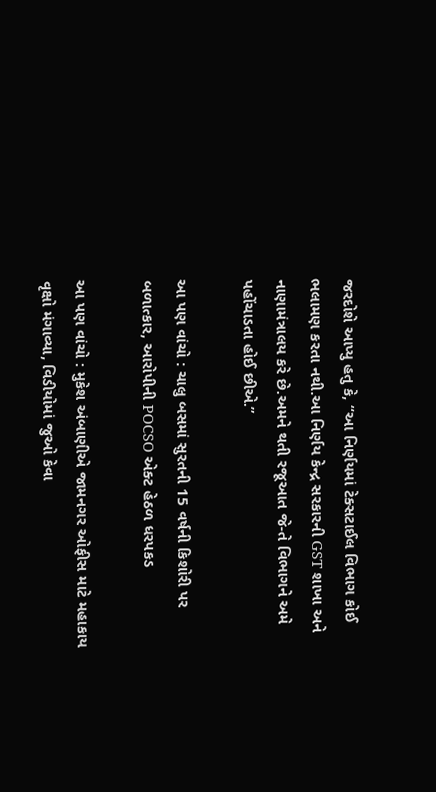જરદોશે આપ્યુ હતુ કે, “આ નિર્ણયમાં ટેક્સટાઈલ વિભાગ કોઈ ભલામણ કરતા નથી.આ નિર્ણય કેન્દ્ર સરકારની GST શાખા અને નાણામંત્રાલય કરે છે.અમને થતી રજૂઆત જે-તે વિભાગને અમે પહોંચાડતા હોઈ છીએ.”

આ પણ વાંચો : ચાલુ બસમાં સુરતની 15 વર્ષની કિશોરી પર બળાત્કાર, આરોપીની POCSO એક્ટ હેઠળ ધરપકડ

આ પણ વાંચો : મુકેશ અંબાણીએ જામનગર ઓફીસ માટે મહાકાય વૃક્ષો મંગાવ્યા, વિડીયોમાં જુઓ કેવા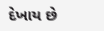દેખાય છે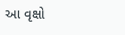આ વૃક્ષો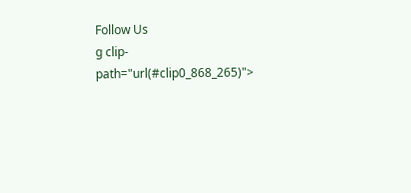Follow Us
g clip-path="url(#clip0_868_265)">